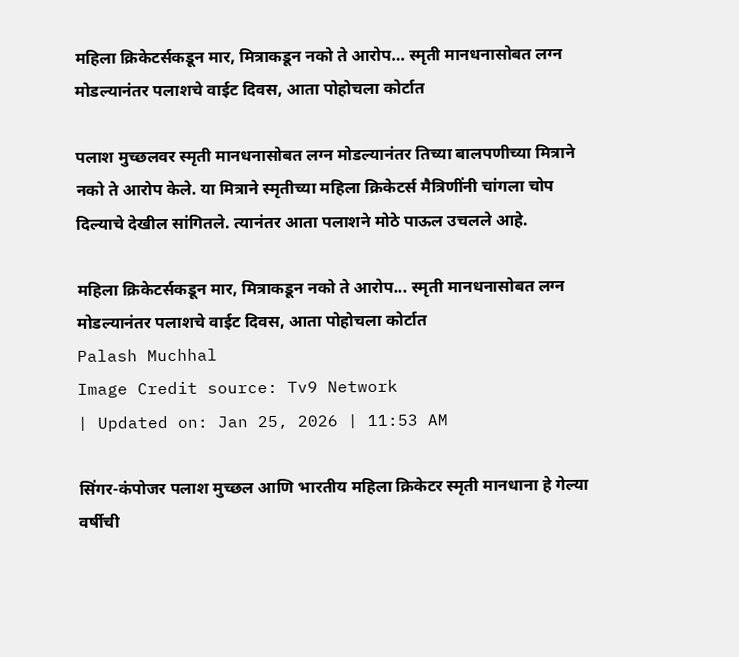महिला क्रिकेटर्सकडून मार, मित्राकडून नको ते आरोप… स्मृती मानधनासोबत लग्न मोडल्यानंतर पलाशचे वाईट दिवस, आता पोहोचला कोर्टात

पलाश मुच्छलवर स्मृती मानधनासोबत लग्न मोडल्यानंतर तिच्या बालपणीच्या मित्राने नको ते आरोप केले. या मित्राने स्मृतीच्या महिला क्रिकेटर्स मैत्रिणींनी चांगला चोप दिल्याचे देखील सांगितले. त्यानंतर आता पलाशने मोठे पाऊल उचलले आहे.

महिला क्रिकेटर्सकडून मार, मित्राकडून नको ते आरोप... स्मृती मानधनासोबत लग्न मोडल्यानंतर पलाशचे वाईट दिवस, आता पोहोचला कोर्टात
Palash Muchhal
Image Credit source: Tv9 Network
| Updated on: Jan 25, 2026 | 11:53 AM

सिंगर-कंपोजर पलाश मुच्छल आणि भारतीय महिला क्रिकेटर स्मृती मानधाना हे गेल्या वर्षीची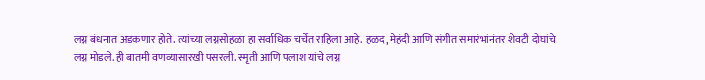लग्न बंधनात अडकणार होते. त्यांच्या लग्नसोहळा हा सर्वाधिक चर्चेत राहिला आहे. हळद, मेहंदी आणि संगीत समारंभांनंतर शेवटी दोघांचे लग्न मोडले. ही बातमी वणव्यासारखी पसरली. स्मृती आणि पलाश यांचे लग्न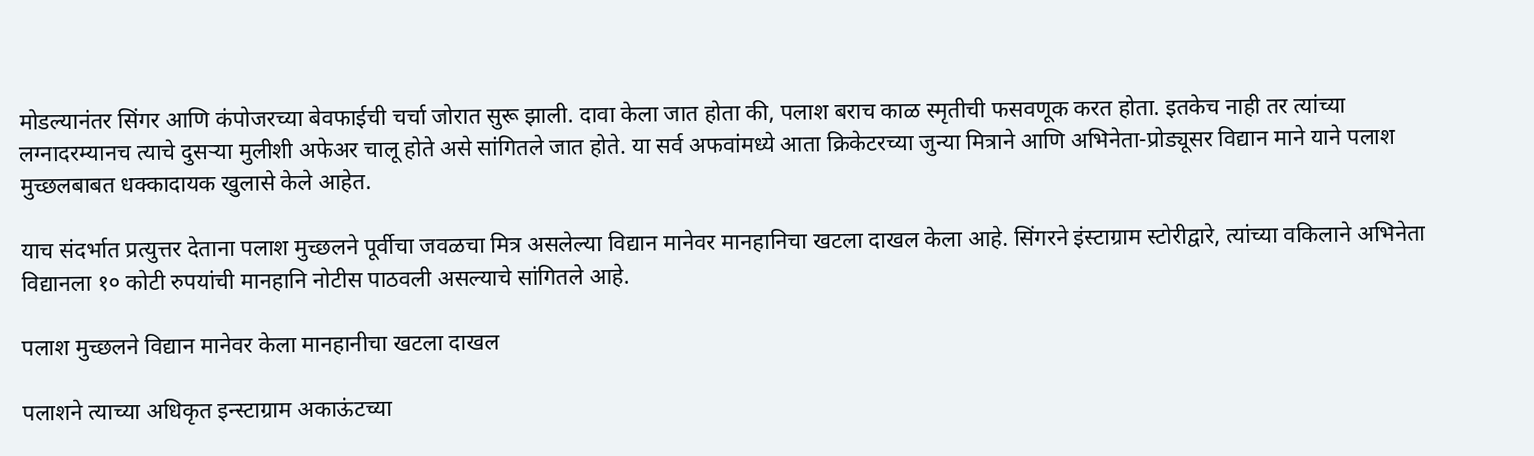मोडल्यानंतर सिंगर आणि कंपोजरच्या बेवफाईची चर्चा जोरात सुरू झाली. दावा केला जात होता की, पलाश बराच काळ स्मृतीची फसवणूक करत होता. इतकेच नाही तर त्यांच्या लग्नादरम्यानच त्याचे दुसऱ्या मुलीशी अफेअर चालू होते असे सांगितले जात होते. या सर्व अफवांमध्ये आता क्रिकेटरच्या जुन्या मित्राने आणि अभिनेता-प्रोड्यूसर विद्यान माने याने पलाश मुच्छलबाबत धक्कादायक खुलासे केले आहेत.

याच संदर्भात प्रत्युत्तर देताना पलाश मुच्छलने पूर्वीचा जवळचा मित्र असलेल्या विद्यान मानेवर मानहानिचा खटला दाखल केला आहे. सिंगरने इंस्टाग्राम स्टोरीद्वारे, त्यांच्या वकिलाने अभिनेता विद्यानला १० कोटी रुपयांची मानहानि नोटीस पाठवली असल्याचे सांगितले आहे.

पलाश मुच्छलने विद्यान मानेवर केला मानहानीचा खटला दाखल

पलाशने त्याच्या अधिकृत इन्स्टाग्राम अकाऊंटच्या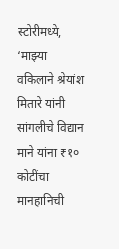स्टोरीमध्ये, ‘माझ्या वकिलाने श्रेयांश मितारे यांनी सांगलीचे विद्यान माने यांना ₹१० कोटींचा मानहानिची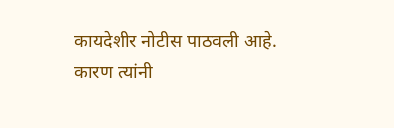कायदेशीर नोटीस पाठवली आहे. कारण त्यांनी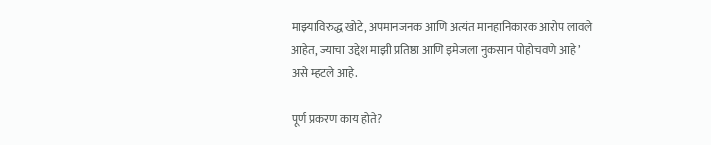माझ्याविरुद्ध खोटे, अपमानजनक आणि अत्यंत मानहानिकारक आरोप लावले आहेत, ज्याचा उद्देश माझी प्रतिष्ठा आणि इमेजला नुकसान पोहोचवणे आहे’ असे म्हटले आहे.

पूर्ण प्रकरण काय होते?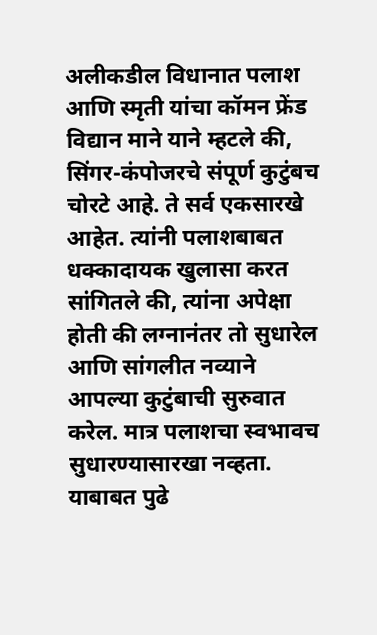अलीकडील विधानात पलाश आणि स्मृती यांचा कॉमन फ्रेंड विद्यान माने याने म्हटले की, सिंगर-कंपोजरचे संपूर्ण कुटुंबच चोरटे आहे. ते सर्व एकसारखे आहेत. त्यांनी पलाशबाबत धक्कादायक खुलासा करत सांगितले की, त्यांना अपेक्षा होती की लग्नानंतर तो सुधारेल आणि सांगलीत नव्याने आपल्या कुटुंबाची सुरुवात करेल. मात्र पलाशचा स्वभावच सुधारण्यासारखा नव्हता. याबाबत पुढे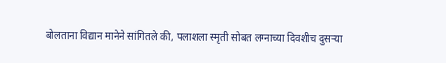बोलताना विद्यान मानेने सांगितले की, पलाशला स्मृती सोबत लग्नाच्या दिवशीच दुसऱ्या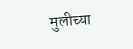मुलीच्या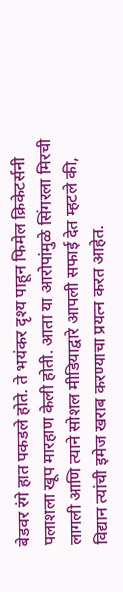बेडवर रंगे हात पकडले होते. ते भयंकर दृश्य पाहून फिमेल क्रिकेटर्सनी पलाशला खूप मारहाण केली होती. आता या आरोपांमुळे सिंगरला मिरची लागली आणि त्याने सोशल मीडियाद्वारे आपली सफाई देत म्हटले की, विद्यान त्यांची इमेज खराब करण्याचा प्रयत्न करत आहेत.